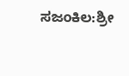ಸಜಂಕಿಲ:ಶ್ರೀ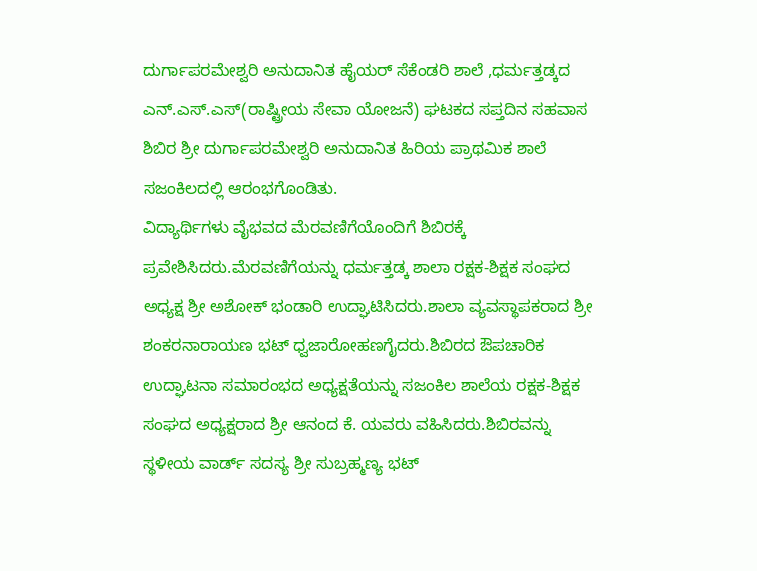ದುರ್ಗಾಪರಮೇಶ್ವರಿ ಅನುದಾನಿತ ಹೈಯರ್ ಸೆಕೆಂಡರಿ ಶಾಲೆ ,ಧರ್ಮತ್ತಡ್ಕದ ಎನ್.ಎಸ್.ಎಸ್(ರಾಷ್ಟ್ರೀಯ ಸೇವಾ ಯೋಜನೆ) ಘಟಕದ ಸಪ್ತದಿನ ಸಹವಾಸ ಶಿಬಿರ ಶ್ರೀ ದುರ್ಗಾಪರಮೇಶ್ವರಿ ಅನುದಾನಿತ ಹಿರಿಯ ಪ್ರಾಥಮಿಕ ಶಾಲೆ ಸಜಂಕಿಲದಲ್ಲಿ ಆರಂಭಗೊಂಡಿತು.
ವಿದ್ಯಾರ್ಥಿಗಳು ವೈಭವದ ಮೆರವಣಿಗೆಯೊಂದಿಗೆ ಶಿಬಿರಕ್ಕೆ ಪ್ರವೇಶಿಸಿದರು.ಮೆರವಣಿಗೆಯನ್ನು ಧರ್ಮತ್ತಡ್ಕ ಶಾಲಾ ರಕ್ಷಕ-ಶಿಕ್ಷಕ ಸಂಘದ ಅಧ್ಯಕ್ಷ ಶ್ರೀ ಅಶೋಕ್ ಭಂಡಾರಿ ಉದ್ಘಾಟಿಸಿದರು.ಶಾಲಾ ವ್ಯವಸ್ಥಾಪಕರಾದ ಶ್ರೀ ಶಂಕರನಾರಾಯಣ ಭಟ್ ಧ್ವಜಾರೋಹಣಗೈದರು.ಶಿಬಿರದ ಔಪಚಾರಿಕ ಉದ್ಘಾಟನಾ ಸಮಾರಂಭದ ಅಧ್ಯಕ್ಷತೆಯನ್ನು ಸಜಂಕಿಲ ಶಾಲೆಯ ರಕ್ಷಕ-ಶಿಕ್ಷಕ ಸಂಘದ ಅಧ್ಯಕ್ಷರಾದ ಶ್ರೀ ಆನಂದ ಕೆ. ಯವರು ವಹಿಸಿದರು.ಶಿಬಿರವನ್ನು ಸ್ಥಳೀಯ ವಾರ್ಡ್ ಸದಸ್ಯ ಶ್ರೀ ಸುಬ್ರಹ್ಮಣ್ಯ ಭಟ್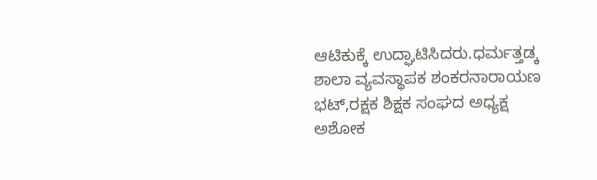ಆಟಿಕುಕ್ಕೆ ಉದ್ಘಾಟಿಸಿದರು.ಧರ್ಮತ್ತಡ್ಕ ಶಾಲಾ ವ್ಯವಸ್ಥಾಪಕ ಶಂಕರನಾರಾಯಣ ಭಟ್,ರಕ್ಷಕ ಶಿಕ್ಷಕ ಸಂಘದ ಅಧ್ಯಕ್ಷ ಅಶೋಕ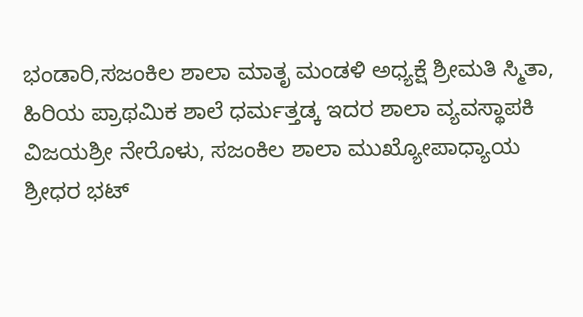ಭಂಡಾರಿ,ಸಜಂಕಿಲ ಶಾಲಾ ಮಾತೃ ಮಂಡಳಿ ಅಧ್ಯಕ್ಷೆ ಶ್ರೀಮತಿ ಸ್ಮಿತಾ, ಹಿರಿಯ ಪ್ರಾಥಮಿಕ ಶಾಲೆ ಧರ್ಮತ್ತಡ್ಕ ಇದರ ಶಾಲಾ ವ್ಯವಸ್ಥಾಪಕಿ ವಿಜಯಶ್ರೀ ನೇರೊಳು, ಸಜಂಕಿಲ ಶಾಲಾ ಮುಖ್ಯೋಪಾಧ್ಯಾಯ ಶ್ರೀಧರ ಭಟ್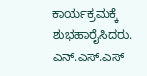ಕಾರ್ಯಕ್ರಮಕ್ಕೆ ಶುಭಹಾರೈಸಿದರು. ಎನ್.ಎಸ್.ಎಸ್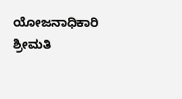ಯೋಜನಾಧಿಕಾರಿ ಶ್ರೀಮತಿ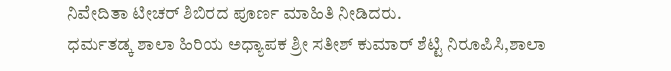ನಿವೇದಿತಾ ಟೀಚರ್ ಶಿಬಿರದ ಪೂರ್ಣ ಮಾಹಿತಿ ನೀಡಿದರು.
ಧರ್ಮತಡ್ಕ ಶಾಲಾ ಹಿರಿಯ ಅಧ್ಯಾಪಕ ಶ್ರೀ ಸತೀಶ್ ಕುಮಾರ್ ಶೆಟ್ಟಿ ನಿರೂಪಿಸಿ,ಶಾಲಾ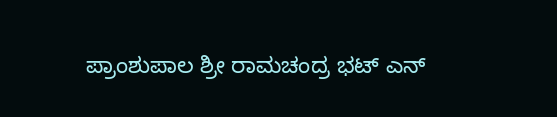ಪ್ರಾಂಶುಪಾಲ ಶ್ರೀ ರಾಮಚಂದ್ರ ಭಟ್ ಎನ್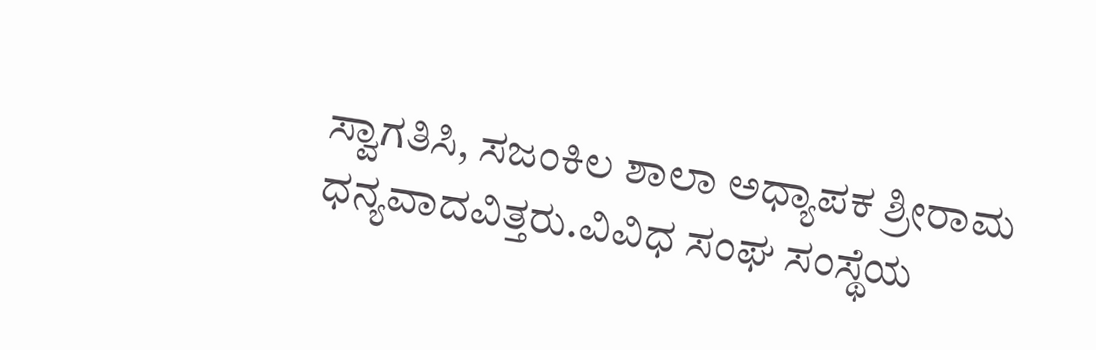ಸ್ವಾಗತಿಸಿ, ಸಜಂಕಿಲ ಶಾಲಾ ಅಧ್ಯಾಪಕ ಶ್ರೀರಾಮ ಧನ್ಯವಾದವಿತ್ತರು.ವಿವಿಧ ಸಂಘ ಸಂಸ್ಥೆಯ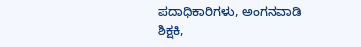ಪದಾಧಿಕಾರಿಗಳು, ಅಂಗನವಾಡಿ ಶಿಕ್ಷಕಿ,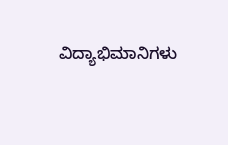ವಿದ್ಯಾಭಿಮಾನಿಗಳು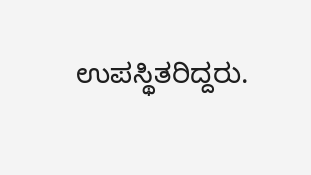ಉಪಸ್ಥಿತರಿದ್ದರು.